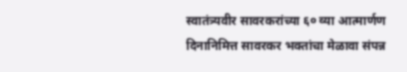स्वातंत्र्यवीर सावरकरांच्या ६० व्या आत्मार्णण दिनानिमित्त सावरकर भक्तांचा मेळावा संपन्न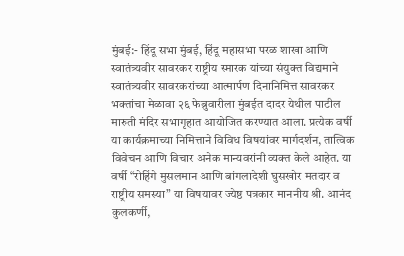मुंबई:- हिंदू सभा मुंबई, हिंदू महासभा परळ शाखा आणि स्वातंत्र्यवीर सावरकर राष्ट्रीय स्मारक यांच्या संयुक्त विद्यमाने स्वातंत्र्यवीर सावरकरांच्या आत्मार्पण दिनानिमित्त सावरकर भक्तांचा मेळावा २६ फेब्रुवारीला मुंबईत दादर येथील पाटील मारुती मंदिर सभागृहात आयोजित करण्यात आला. प्रत्येक वर्षी या कार्यक्रमाच्या निमित्ताने विविध विषयांवर मार्गदर्शन, तात्विक विवेचन आणि विचार अनेक मान्यवरांनी व्यक्त केले आहेत. या वर्षी “रोहिंगे मुसलमान आणि बांगलादेशी घुसखोर मतदार व राष्ट्रीय समस्या” या विषयावर ज्येष्ठ पत्रकार माननीय श्री. आनंद कुलकर्णी,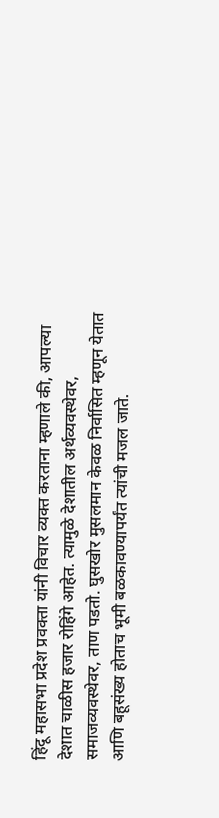हिंदू महासभा प्रदेश प्रवक्ता यांनी विचार व्यक्त करताना म्हणाले की, आपल्या देशात चाळीस हजार रोहिंगे आहेत. त्यामुळे देशातील अर्थव्यवस्थेवर, समाजव्यवस्थेवर, ताण पडतो. घुसखोर मुसलमान केवळ निर्वासित म्हणून येतात आणि बहूसंख्य होताच भूमी बळकावण्यापर्यंत त्यांची मजल जाते.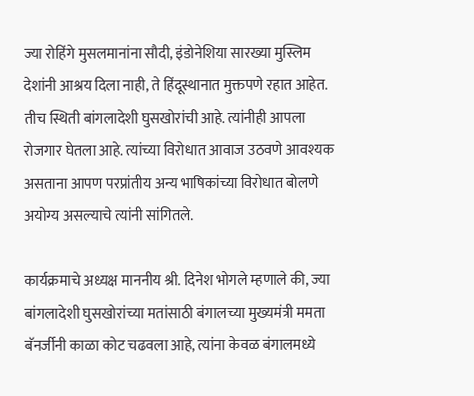ज्या रोहिंगे मुसलमानांना सौदी, इंडोनेशिया सारख्या मुस्लिम देशांनी आश्रय दिला नाही, ते हिंदूस्थानात मुक्तपणे रहात आहेत. तीच स्थिती बांगलादेशी घुसखोरांची आहे. त्यांनीही आपला रोजगार घेतला आहे. त्यांच्या विरोधात आवाज उठवणे आवश्यक असताना आपण परप्रांतीय अन्य भाषिकांच्या विरोधात बोलणे अयोग्य असल्याचे त्यांनी सांगितले.

कार्यक्रमाचे अध्यक्ष माननीय श्री. दिनेश भोगले म्हणाले की, ज्या बांगलादेशी घुसखोरांच्या मतांसाठी बंगालच्या मुख्यमंत्री ममता बॅनर्जीनी काळा कोट चढवला आहे, त्यांना केवळ बंगालमध्ये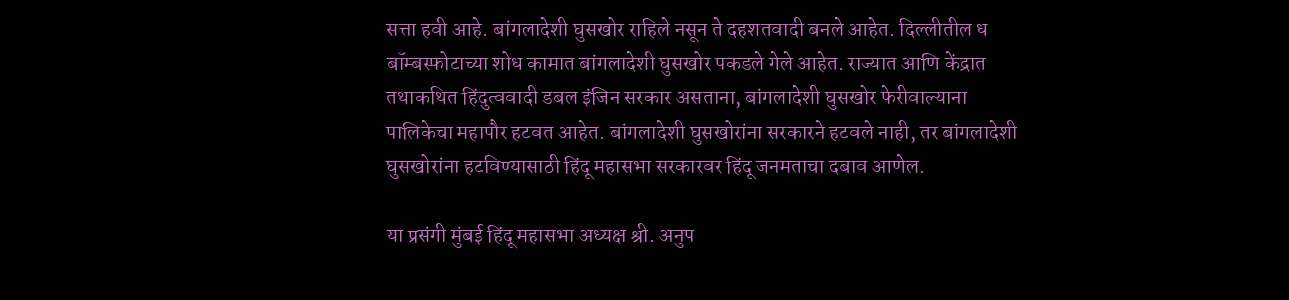सत्ता हवी आहे. बांगलादेशी घुसखोर राहिले नसून ते दहशतवादी बनले आहेत. दिल्लीतील ध
बॉम्बस्फोटाच्या शोध कामात बांगलादेशी घुसखोर पकडले गेले आहेत. राज्यात आणि केंद्रात तथाकथित हिंदुत्ववादी डबल इंजिन सरकार असताना, बांगलादेशी घुसखोर फेरीवाल्याना पालिकेचा महापौर हटवत आहेत. बांगलादेशी घुसखोरांना सरकारने हटवले नाही, तर बांगलादेशी घुसखोरांना हटविण्यासाठी हिंदू महासभा सरकारवर हिंदू जनमताचा दबाव आणेल.

या प्रसंगी मुंबई हिंदू महासभा अध्यक्ष श्री. अनुप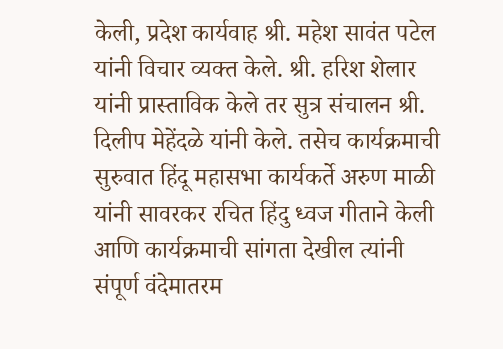केली, प्रदेश कार्यवाह श्री. महेश सावंत पटेल यांनी विचार व्यक्त केले. श्री. हरिश शेलार यांनी प्रास्ताविक केले तर सुत्र संचालन श्री. दिलीप मेहेंदळे यांनी केले. तसेच कार्यक्रमाची सुरुवात हिंदू महासभा कार्यकर्ते अरुण माळी यांनी सावरकर रचित हिंदु ध्वज गीताने केली आणि कार्यक्रमाची सांगता देखील त्यांनी संपूर्ण वंदेमातरम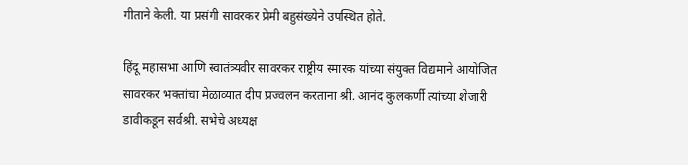गीताने केली. या प्रसंगी सावरकर प्रेमी बहुसंख्येने उपस्थित होते.

हिंदू महासभा आणि स्वातंत्र्यवीर सावरकर राष्ट्रीय स्मारक यांच्या संयुक्त विद्यमाने आयोजित सावरकर भक्तांचा मेळाव्यात दीप प्रज्वलन करताना श्री. आनंद कुलकर्णी त्यांच्या शेजारी डावीकडून सर्वश्री. सभेचे अध्यक्ष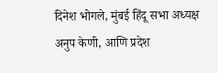दिनेश भोगले, मुंबई हिंदू सभा अध्यक्ष अनुप केणी, आणि प्रदेश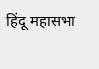हिंदू महासभा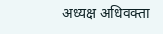अध्यक्ष अधिवक्ता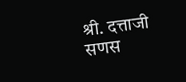श्री. दत्ताजी सणस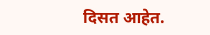दिसत आहेत.